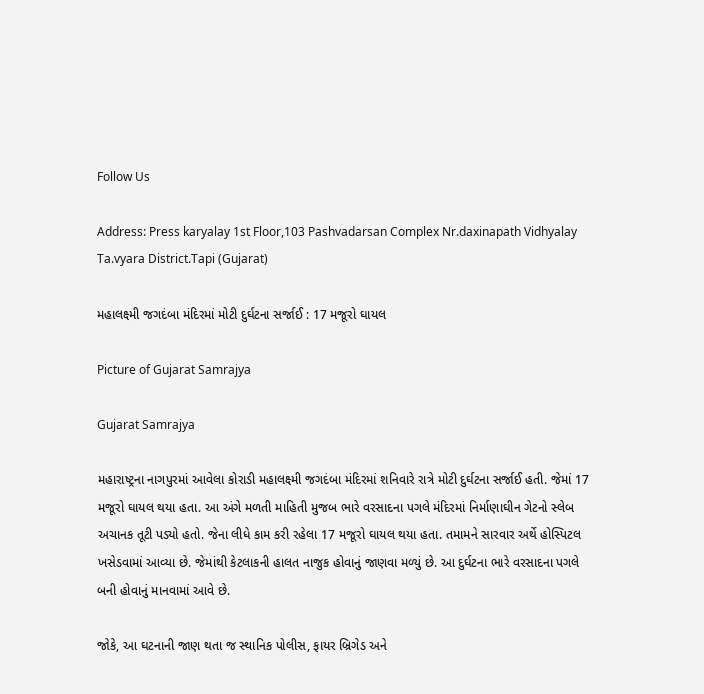Follow Us

Address: Press karyalay 1st Floor,103 Pashvadarsan Complex Nr.daxinapath Vidhyalay Ta.vyara District.Tapi (Gujarat)

મહાલક્ષ્મી જગદંબા મંદિરમાં મોટી દુર્ઘટના સર્જાઈ : 17 મજૂરો ઘાયલ

Picture of Gujarat Samrajya

Gujarat Samrajya

મહારાષ્ટ્રના નાગપુરમાં આવેલા કોરાડી મહાલક્ષ્મી જગદંબા મંદિરમાં શનિવારે રાત્રે મોટી દુર્ઘટના સર્જાઈ હતી. જેમાં 17 મજૂરો ઘાયલ થયા હતા. આ અંગે મળતી માહિતી મુજબ ભારે વરસાદના પગલે મંદિરમાં નિર્માણાઘીન ગેટનો સ્લેબ અચાનક તૂટી પડ્યો હતો. જેના લીધે કામ કરી રહેલા 17 મજૂરો ઘાયલ થયા હતા. તમામને સારવાર અર્થે હોસ્પિટલ ખસેડવામાં આવ્યા છે. જેમાંથી કેટલાકની હાલત નાજુક હોવાનું જાણવા મળ્યું છે. આ દુર્ઘટના ભારે વરસાદના પગલે બની હોવાનું માનવામાં આવે છે.

જોકે, આ ઘટનાની જાણ થતા જ સ્થાનિક પોલીસ, ફાયર બ્રિગેડ અને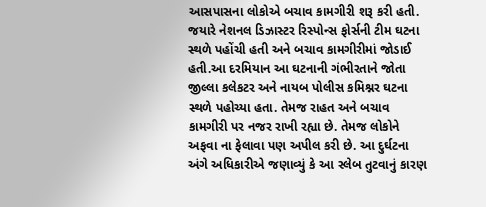આસપાસના લોકોએ બચાવ કામગીરી શરૂ કરી હતી. જયારે નેશનલ ડિઝાસ્ટર રિસ્પોન્સ ફોર્સની ટીમ ઘટના સ્થળે પહોંચી હતી અને બચાવ કામગીરીમાં જોડાઈ હતી.આ દરમિયાન આ ઘટનાની ગંભીરતાને જોતા જીલ્લા કલેકટર અને નાયબ પોલીસ કમિશ્નર ઘટના સ્થળે પહોચ્યા હતા. તેમજ રાહત અને બચાવ કામગીરી પર નજર રાખી રહ્યા છે. તેમજ લોકોને અફવા ના ફેલાવા પણ અપીલ કરી છે. આ દુર્ઘટના અંગે અધિકારીએ જણાવ્યું કે આ સ્લેબ તુટવાનું કારણ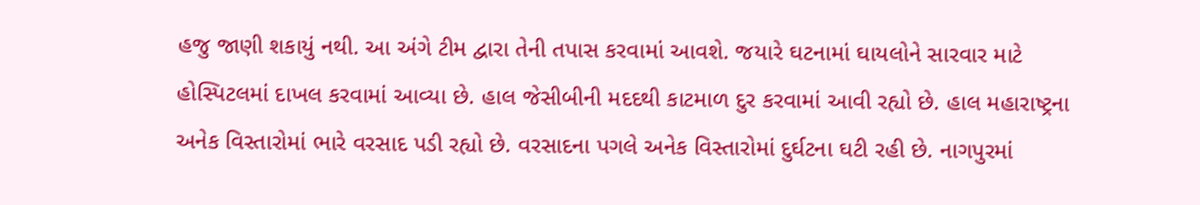હજુ જાણી શકાયું નથી. આ અંગે ટીમ દ્વારા તેની તપાસ કરવામાં આવશે. જયારે ઘટનામાં ઘાયલોને સારવાર માટે હોસ્પિટલમાં દાખલ કરવામાં આવ્યા છે. હાલ જેસીબીની મદદથી કાટમાળ દુર કરવામાં આવી રહ્યો છે. હાલ મહારાષ્ટ્રના અનેક વિસ્તારોમાં ભારે વરસાદ પડી રહ્યો છે. વરસાદના પગલે અનેક વિસ્તારોમાં દુર્ઘટના ઘટી રહી છે. નાગપુરમાં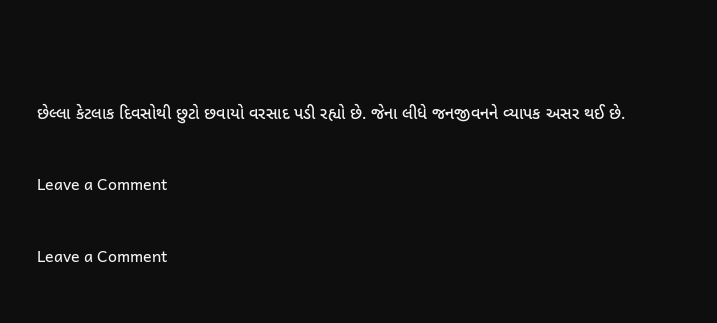છેલ્લા કેટલાક દિવસોથી છુટો છવાયો વરસાદ પડી રહ્યો છે. જેના લીધે જનજીવનને વ્યાપક અસર થઈ છે.

Leave a Comment

Leave a Comment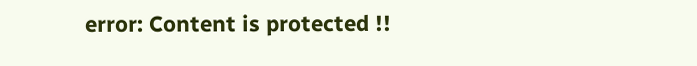error: Content is protected !!